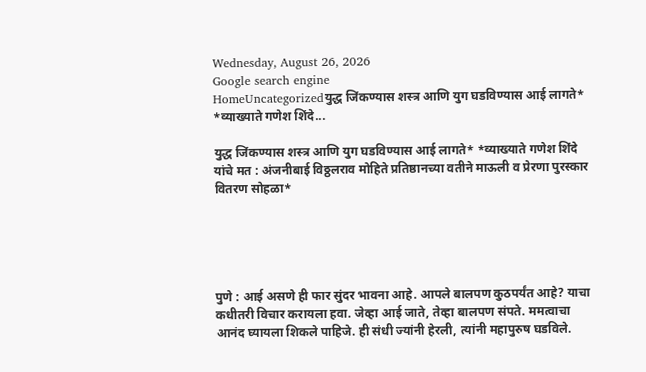Wednesday, August 26, 2026
Google search engine
HomeUncategorizedयुद्ध जिंकण्यास शस्त्र आणि युग घडविण्यास आई लागते* *व्याख्याते गणेश शिंदे...

युद्ध जिंकण्यास शस्त्र आणि युग घडविण्यास आई लागते* *व्याख्याते गणेश शिंदे यांचे मत : अंजनीबाई विठ्ठलराव मोहिते प्रतिष्ठानच्या वतीने माऊली व प्रेरणा पुरस्कार वितरण सोहळा*





पुणे : आई असणे ही फार सुंदर भावना आहे. आपले बालपण कुठपर्यंत आहे? याचा कधीतरी विचार करायला हवा. जेव्हा आई जाते, तेव्हा बालपण संपते. ममत्वाचा आनंद घ्यायला शिकले पाहिजे. ही संधी ज्यांनी हेरली, त्यांनी महापुरुष घडविले.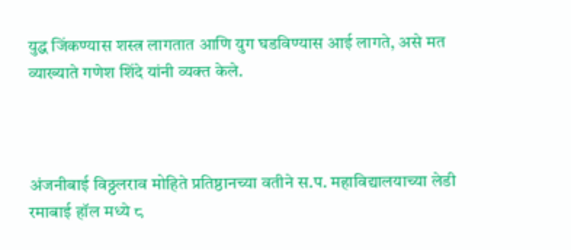युद्ध जिंकण्यास शस्त्र लागतात आणि युग घडविण्यास आई लागते, असे मत व्याख्याते गणेश शिंदे यांनी व्यक्त केले.



अंजनीबाई विठ्ठलराव मोहिते प्रतिष्ठानच्या वतीने स.प. महाविद्यालयाच्या लेडी रमाबाई हॉल मध्ये ८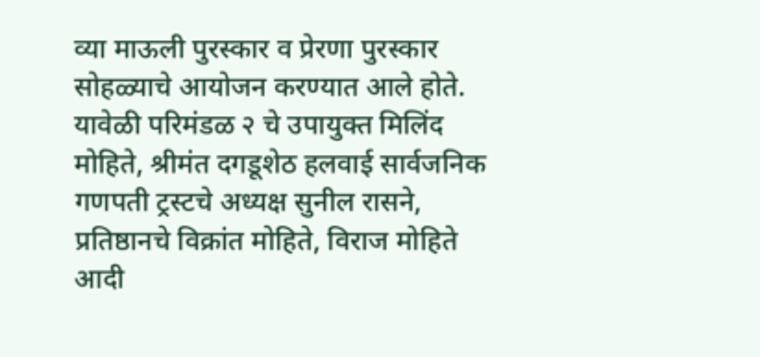व्या माऊली पुरस्कार व प्रेरणा पुरस्कार सोहळ्याचे आयोजन करण्यात आले होते. यावेळी परिमंडळ २ चे उपायुक्त मिलिंद मोहिते, श्रीमंत दगडूशेठ हलवाई सार्वजनिक गणपती ट्रस्टचे अध्यक्ष सुनील रासने, प्रतिष्ठानचे विक्रांत मोहिते, विराज मोहिते आदी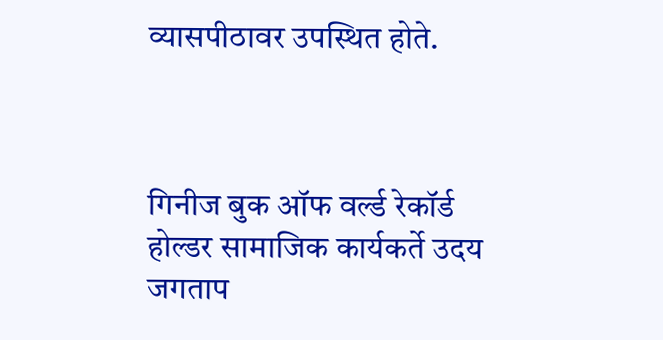व्यासपीठावर उपस्थित होते.



गिनीज बुक ऑफ वर्ल्ड रेकॉर्ड होल्डर सामाजिक कार्यकर्ते उदय जगताप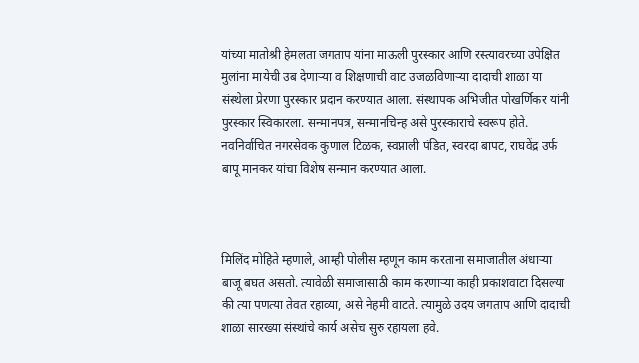यांच्या मातोश्री हेमलता जगताप यांना माऊली पुरस्कार आणि रस्त्यावरच्या उपेक्षित मुलांना मायेची उब देणाऱ्या व शिक्षणाची वाट उजळविणाऱ्या दादाची शाळा या संस्थेला प्रेरणा पुरस्कार प्रदान करण्यात आला. संस्थापक अभिजीत पोखर्णिकर यांनी पुरस्कार स्विकारला. सन्मानपत्र, सन्मानचिन्ह असे पुरस्काराचे स्वरूप होते. नवनिर्वाचित नगरसेवक कुणाल टिळक, स्वप्नाली पंडित, स्वरदा बापट, राघवेंद्र उर्फ बापू मानकर यांचा विशेष सन्मान करण्यात आला.



मिलिंद मोहिते म्हणाले, आम्ही पोलीस म्हणून काम करताना समाजातील अंधाऱ्या बाजू बघत असतो. त्यावेळी समाजासाठी काम करणाऱ्या काही प्रकाशवाटा दिसल्या की त्या पणत्या तेवत रहाव्या, असे नेहमी वाटते. त्यामुळे उदय जगताप आणि दादाची शाळा सारख्या संस्थांचे कार्य असेच सुरु रहायला हवे.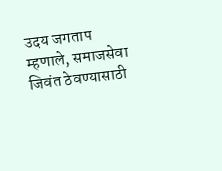उदय जगताप म्हणाले, समाजसेवा जिवंत ठेवण्यासाठी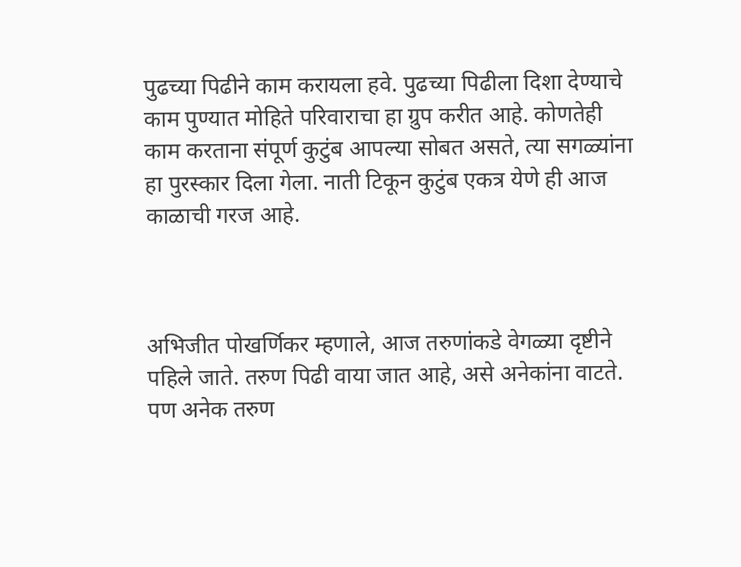पुढच्या पिढीने काम करायला हवे. पुढच्या पिढीला दिशा देण्याचे काम पुण्यात मोहिते परिवाराचा हा ग्रुप करीत आहे. कोणतेही काम करताना संपूर्ण कुटुंब आपल्या सोबत असते, त्या सगळ्यांना हा पुरस्कार दिला गेला. नाती टिकून कुटुंब एकत्र येणे ही आज काळाची गरज आहे.



अभिजीत पोखर्णिकर म्हणाले, आज तरुणांकडे वेगळ्या दृष्टीने पहिले जाते. तरुण पिढी वाया जात आहे, असे अनेकांना वाटते. पण अनेक तरुण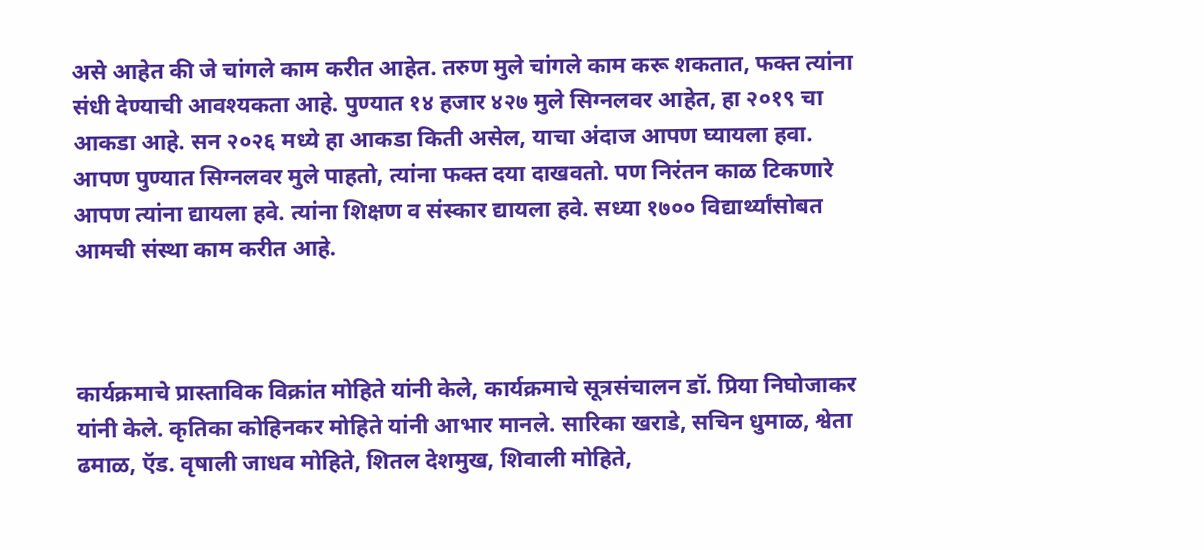असे आहेत की जे चांगले काम करीत आहेत. तरुण मुले चांगले काम करू शकतात, फक्त त्यांना संधी देण्याची आवश्यकता आहे. पुण्यात १४ हजार ४२७ मुले सिग्नलवर आहेत, हा २०१९ चा आकडा आहे. सन २०२६ मध्ये हा आकडा किती असेल, याचा अंदाज आपण घ्यायला हवा. आपण पुण्यात सिग्नलवर मुले पाहतो, त्यांना फक्त दया दाखवतो. पण निरंतन काळ टिकणारे आपण त्यांना द्यायला हवे. त्यांना शिक्षण व संस्कार द्यायला हवे. सध्या १७०० विद्यार्थ्यांसोबत आमची संस्था काम करीत आहे.



कार्यक्रमाचे प्रास्ताविक विक्रांत मोहिते यांनी केले, कार्यक्रमाचे सूत्रसंचालन डॉ. प्रिया निघोजाकर यांनी केले. कृतिका कोहिनकर मोहिते यांनी आभार मानले. सारिका खराडे, सचिन धुमाळ, श्वेता ढमाळ, ऍड. वृषाली जाधव मोहिते, शितल देशमुख, शिवाली मोहिते,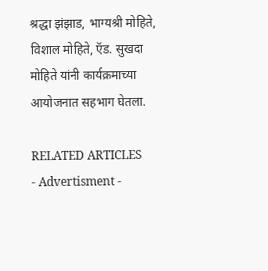श्रद्धा झंझाड, भाग्यश्री मोहिते, विशाल मोहिते, ऍड. सुखदा मोहिते यांनी कार्यक्रमाच्या आयोजनात सहभाग घेतला.

RELATED ARTICLES
- Advertisment -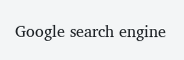Google search engine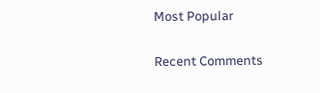Most Popular

Recent Comments